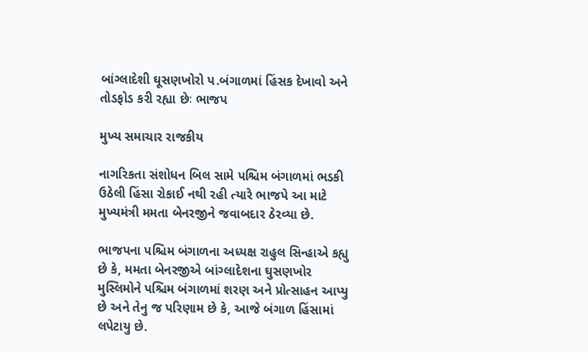બાંગ્લાદેશી ઘૂસણખોરો પ.બંગાળમાં હિંસક દેખાવો અને તોડફોડ કરી રહ્યા છેઃ ભાજપ

મુખ્ય સમાચાર રાજકીય

નાગરિકતા સંશોધન બિલ સામે પશ્ચિમ બંગાળમાં ભડકી ઉઠેલી હિંસા રોકાઈ નથી રહી ત્યારે ભાજપે આ માટે મુખ્યમંત્રી મમતા બેનરજીને જવાબદાર ઠેરવ્યા છે.

ભાજપના પશ્ચિમ બંગાળના અધ્યક્ષ રાહુલ સિન્હાએ કહ્યુ છે કે, મમતા બેનરજીએ બાંગ્લાદેશના ઘુસણખોર મુસ્લિમોને પશ્ચિમ બંગાળમાં શરણ અને પ્રોત્સાહન આપ્યુ છે અને તેનુ જ પરિણામ છે કે, આજે બંગાળ હિંસામાં લપેટાયુ છે.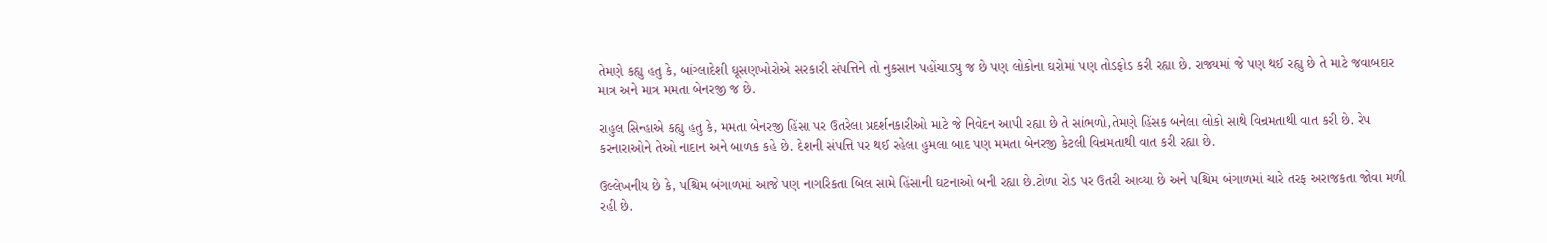તેમણે કહ્યુ હતુ કે, બાંગ્લાદેશી ઘૂસણખોરોએ સરકારી સંપત્તિને તો નુકસાન પહોંચાડ્યુ જ છે પણ લોકોના ઘરોમાં પણ તોડફોડ કરી રહ્યા છે. રાજ્યમાં જે પણ થઈ રહ્યુ છે તે માટે જવાબદાર માત્ર અને માત્ર મમતા બેનરજી જ છે.

રાહુલ સિન્હાએ કહ્યુ હતુ કે, મમતા બેનરજી હિંસા પર ઉતરેલા પ્રદર્શનકારીઓ માટે જે નિવેદન આપી રહ્યા છે તે સાંભળો,તેમણે હિંસક બનેલા લોકો સાથે વિન્રમતાથી વાત કરી છે. રેપ કરનારાઓને તેઓ નાદાન અને બાળક કહે છે. દેશની સંપત્તિ પર થઈ રહેલા હુમલા બાદ પણ મમતા બેનરજી કેટલી વિન્રમતાથી વાત કરી રહ્યા છે.

ઉલ્લેખનીય છે કે, પશ્ચિમ બંગાળમાં આજે પણ નાગરિકતા બિલ સામે હિંસાની ઘટનાઓ બની રહ્યા છે.ટોળા રોડ પર ઉતરી આવ્યા છે અને પશ્ચિમ બંગાળમાં ચારે તરફ અરાજકતા જોવા મળી રહી છે.